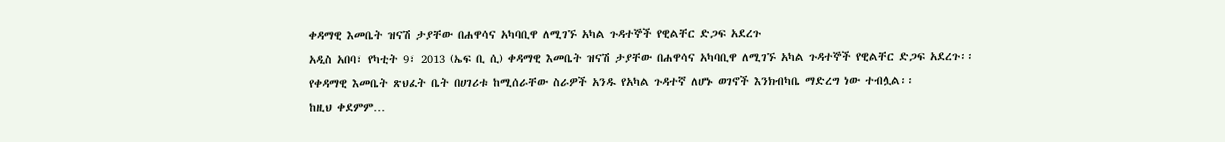ቀዳማዊ እመቤት ዝናሽ ታያቸው በሐዋሳና አካባቢዋ ለሚገኙ አካል ጉዳተኞች የዊልቸር ድጋፍ አደረጉ
አዲስ አበባ፣ የካቲት 9፣ 2013 (ኤፍ ቢ ሲ) ቀዳማዊ እመቤት ዝናሽ ታያቸው በሐዋሳና አካባቢዋ ለሚገኙ አካል ጉዳተኞች የዊልቸር ድጋፍ አደረጉ፡፡
የቀዳማዊ እመቤት ጽህፈት ቤት በሀገሪቱ ከሚሰራቸው ስራዎች አንዱ የአካል ጉዳተኛ ለሆኑ ወገኖች እንክብካቤ ማድረግ ነው ተብሏል፡፡
ከዚህ ቀደምም…